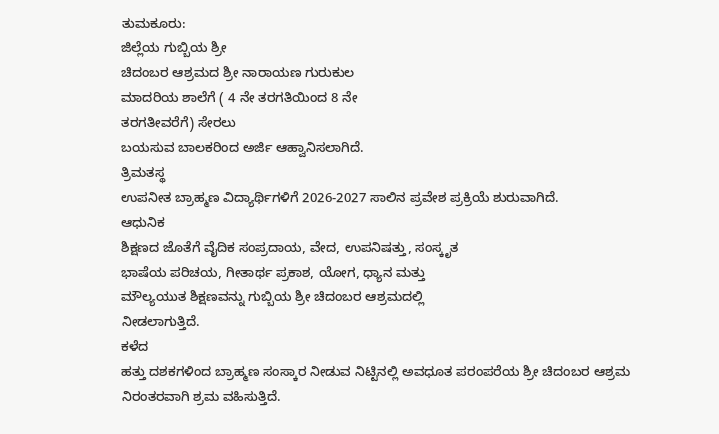ತುಮಕೂರು:
ಜಿಲ್ಲೆಯ ಗುಬ್ಬಿಯ ಶ್ರೀ
ಚಿದಂಬರ ಆಶ್ರಮದ ಶ್ರೀ ನಾರಾಯಣ ಗುರುಕುಲ
ಮಾದರಿಯ ಶಾಲೆಗೆ ( 4 ನೇ ತರಗತಿಯಿಂದ 8 ನೇ
ತರಗತೀವರೆಗೆ) ಸೇರಲು
ಬಯಸುವ ಬಾಲಕರಿಂದ ಅರ್ಜಿ ಆಹ್ವಾನಿಸಲಾಗಿದೆ.
ತ್ರಿಮತಸ್ಥ
ಉಪನೀತ ಬ್ರಾಹ್ಮಣ ವಿದ್ಯಾರ್ಥಿಗಳಿಗೆ 2026-2027 ಸಾಲಿನ ಪ್ರವೇಶ ಪ್ರಕ್ರಿಯೆ ಶುರುವಾಗಿದೆ.
ಆಧುನಿಕ
ಶಿಕ್ಷಣದ ಜೊತೆಗೆ ವೈದಿಕ ಸಂಪ್ರದಾಯ, ವೇದ, ಉಪನಿಷತ್ತು, ಸಂಸ್ಕೃತ
ಭಾಷೆಯ ಪರಿಚಯ, ಗೀತಾರ್ಥ ಪ್ರಕಾಶ, ಯೋಗ, ಧ್ಯಾನ ಮತ್ತು
ಮೌಲ್ಯಯುತ ಶಿಕ್ಷಣವನ್ನು ಗುಬ್ಬಿಯ ಶ್ರೀ ಚಿದಂಬರ ಆಶ್ರಮದಲ್ಲಿ
ನೀಡಲಾಗುತ್ತಿದೆ.
ಕಳೆದ
ಹತ್ತು ದಶಕಗಳಿಂದ ಬ್ರಾಹ್ಮಣ ಸಂಸ್ಕಾರ ನೀಡುವ ನಿಟ್ಟಿನಲ್ಲಿ ಅವಧೂತ ಪರಂಪರೆಯ ಶ್ರೀ ಚಿದಂಬರ ಆಶ್ರಮ
ನಿರಂತರವಾಗಿ ಶ್ರಮ ವಹಿಸುತ್ತಿದೆ.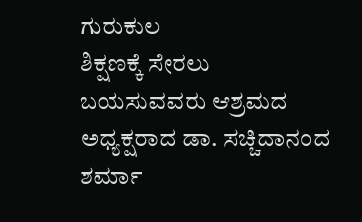ಗುರುಕುಲ
ಶಿಕ್ಷಣಕ್ಕೆ ಸೇರಲು ಬಯಸುವವರು ಆಶ್ರಮದ ಅಧ್ಯಕ್ಷರಾದ ಡಾ. ಸಚ್ಚಿದಾನಂದ ಶರ್ಮಾ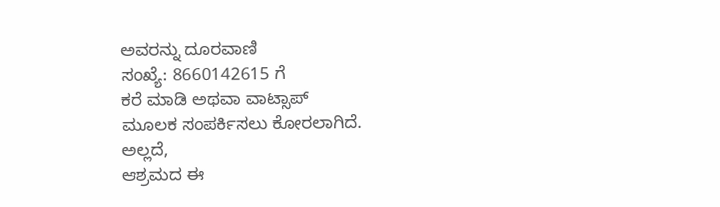ಅವರನ್ನು ದೂರವಾಣಿ
ಸಂಖ್ಯೆ: 8660142615 ಗೆ
ಕರೆ ಮಾಡಿ ಅಥವಾ ವಾಟ್ಸಾಪ್
ಮೂಲಕ ಸಂಪರ್ಕಿಸಲು ಕೋರಲಾಗಿದೆ.
ಅಲ್ಲದೆ,
ಆಶ್ರಮದ ಈ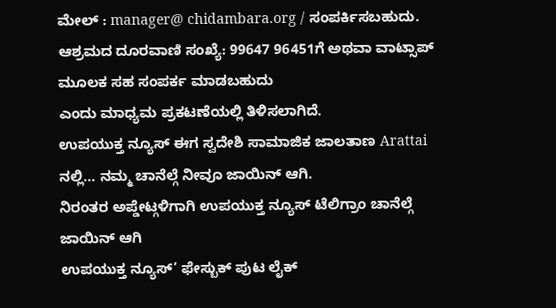ಮೇಲ್ : manager@ chidambara.org / ಸಂಪರ್ಕಿಸಬಹುದು. ಆಶ್ರಮದ ದೂರವಾಣಿ ಸಂಖ್ಯೆ: 99647 96451ಗೆ ಅಥವಾ ವಾಟ್ಸಾಪ್
ಮೂಲಕ ಸಹ ಸಂಪರ್ಕ ಮಾಡಬಹುದು
ಎಂದು ಮಾಧ್ಯಮ ಪ್ರಕಟಣೆಯಲ್ಲಿ ತಿಳಿಸಲಾಗಿದೆ.
ಉಪಯುಕ್ತ ನ್ಯೂಸ್ ಈಗ ಸ್ವದೇಶಿ ಸಾಮಾಜಿಕ ಜಾಲತಾಣ Arattai ನಲ್ಲಿ... ನಮ್ಮ ಚಾನೆಲ್ಗೆ ನೀವೂ ಜಾಯಿನ್ ಆಗಿ.
ನಿರಂತರ ಅಪ್ಡೇಟ್ಗಳಿಗಾಗಿ ಉಪಯುಕ್ತ ನ್ಯೂಸ್ ಟೆಲಿಗ್ರಾಂ ಚಾನೆಲ್ಗೆ ಜಾಯಿನ್ ಆಗಿ
ಉಪಯುಕ್ತ ನ್ಯೂಸ್’ ಫೇಸ್ಬುಕ್ ಪುಟ ಲೈಕ್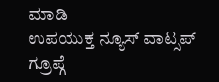ಮಾಡಿ
ಉಪಯುಕ್ತ ನ್ಯೂಸ್ ವಾಟ್ಸಪ್ ಗ್ರೂಪ್ಗೆ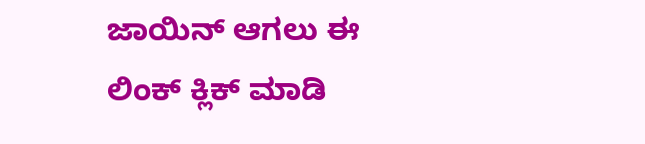ಜಾಯಿನ್ ಆಗಲು ಈ ಲಿಂಕ್ ಕ್ಲಿಕ್ ಮಾಡಿ